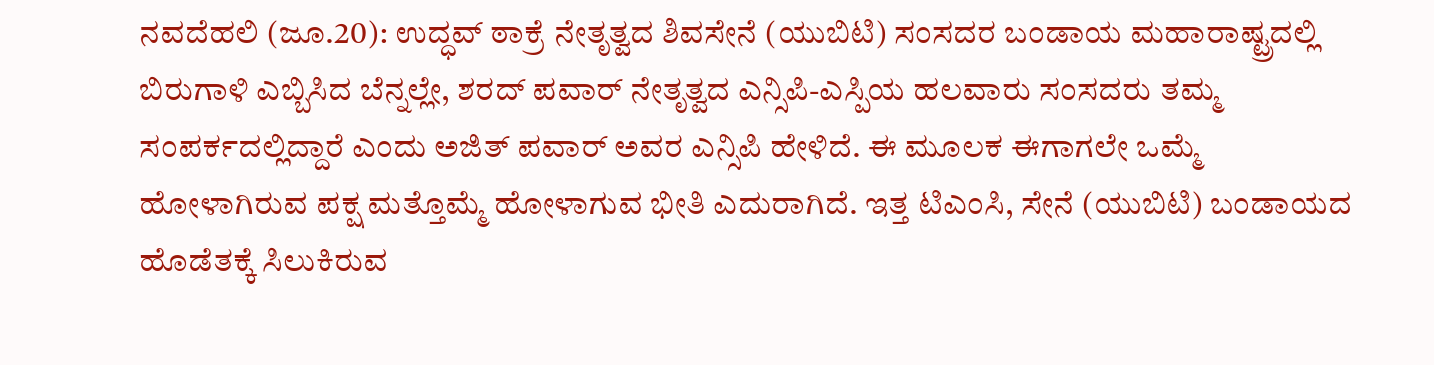ನವದೆಹಲಿ (ಜೂ.20): ಉದ್ಧವ್ ಠಾಕ್ರೆ ನೇತೃತ್ವದ ಶಿವಸೇನೆ (ಯುಬಿಟಿ) ಸಂಸದರ ಬಂಡಾಯ ಮಹಾರಾಷ್ಟ್ರದಲ್ಲಿ ಬಿರುಗಾಳಿ ಎಬ್ಬಿಸಿದ ಬೆನ್ನಲ್ಲೇ, ಶರದ್ ಪವಾರ್ ನೇತೃತ್ವದ ಎನ್ಸಿಪಿ-ಎಸ್ಪಿಯ ಹಲವಾರು ಸಂಸದರು ತಮ್ಮ ಸಂಪರ್ಕದಲ್ಲಿದ್ದಾರೆ ಎಂದು ಅಜಿತ್ ಪವಾರ್ ಅವರ ಎನ್ಸಿಪಿ ಹೇಳಿದೆ. ಈ ಮೂಲಕ ಈಗಾಗಲೇ ಒಮ್ಮೆ ಹೋಳಾಗಿರುವ ಪಕ್ಷ ಮತ್ತೊಮ್ಮೆ ಹೋಳಾಗುವ ಭೀತಿ ಎದುರಾಗಿದೆ. ಇತ್ತ ಟಿಎಂಸಿ, ಸೇನೆ (ಯುಬಿಟಿ) ಬಂಡಾಯದ ಹೊಡೆತಕ್ಕೆ ಸಿಲುಕಿರುವ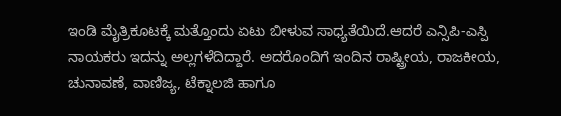ಇಂಡಿ ಮೈತ್ರಿಕೂಟಕ್ಕೆ ಮತ್ತೊಂದು ಏಟು ಬೀಳುವ ಸಾಧ್ಯತೆಯಿದೆ.ಆದರೆ ಎನ್ಸಿಪಿ-ಎಸ್ಪಿ ನಾಯಕರು ಇದನ್ನು ಅಲ್ಲಗಳೆದಿದ್ದಾರೆ. ಅದರೊಂದಿಗೆ ಇಂದಿನ ರಾಷ್ಟ್ರೀಯ, ರಾಜಕೀಯ, ಚುನಾವಣೆ, ವಾಣಿಜ್ಯ, ಟೆಕ್ನಾಲಜಿ ಹಾಗೂ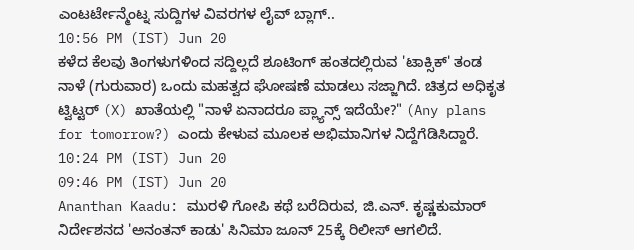ಎಂಟರ್ಟೇನ್ಮೆಂಟ್ನ ಸುದ್ದಿಗಳ ವಿವರಗಳ ಲೈವ್ ಬ್ಲಾಗ್..
10:56 PM (IST) Jun 20
ಕಳೆದ ಕೆಲವು ತಿಂಗಳುಗಳಿಂದ ಸದ್ದಿಲ್ಲದೆ ಶೂಟಿಂಗ್ ಹಂತದಲ್ಲಿರುವ 'ಟಾಕ್ಸಿಕ್' ತಂಡ ನಾಳೆ (ಗುರುವಾರ) ಒಂದು ಮಹತ್ವದ ಘೋಷಣೆ ಮಾಡಲು ಸಜ್ಜಾಗಿದೆ. ಚಿತ್ರದ ಅಧಿಕೃತ ಟ್ವಿಟ್ಟರ್ (X) ಖಾತೆಯಲ್ಲಿ "ನಾಳೆ ಏನಾದರೂ ಪ್ಲ್ಯಾನ್ಸ್ ಇದೆಯೇ?" (Any plans for tomorrow?) ಎಂದು ಕೇಳುವ ಮೂಲಕ ಅಭಿಮಾನಿಗಳ ನಿದ್ದೆಗೆಡಿಸಿದ್ದಾರೆ.
10:24 PM (IST) Jun 20
09:46 PM (IST) Jun 20
Ananthan Kaadu: ಮುರಳಿ ಗೋಪಿ ಕಥೆ ಬರೆದಿರುವ, ಜಿ.ಎನ್. ಕೃಷ್ಣಕುಮಾರ್ ನಿರ್ದೇಶನದ 'ಅನಂತನ್ ಕಾಡು' ಸಿನಿಮಾ ಜೂನ್ 25ಕ್ಕೆ ರಿಲೀಸ್ ಆಗಲಿದೆ.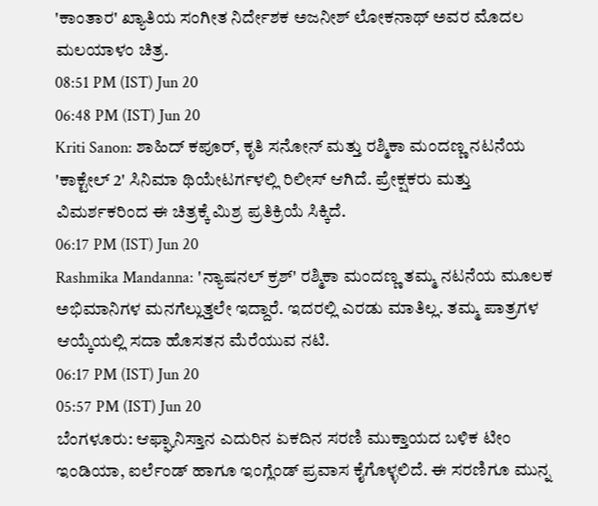'ಕಾಂತಾರ' ಖ್ಯಾತಿಯ ಸಂಗೀತ ನಿರ್ದೇಶಕ ಅಜನೀಶ್ ಲೋಕನಾಥ್ ಅವರ ಮೊದಲ ಮಲಯಾಳಂ ಚಿತ್ರ.
08:51 PM (IST) Jun 20
06:48 PM (IST) Jun 20
Kriti Sanon: ಶಾಹಿದ್ ಕಪೂರ್, ಕೃತಿ ಸನೋನ್ ಮತ್ತು ರಶ್ಮಿಕಾ ಮಂದಣ್ಣ ನಟನೆಯ 'ಕಾಕ್ಟೇಲ್ 2' ಸಿನಿಮಾ ಥಿಯೇಟರ್ಗಳಲ್ಲಿ ರಿಲೀಸ್ ಆಗಿದೆ. ಪ್ರೇಕ್ಷಕರು ಮತ್ತು ವಿಮರ್ಶಕರಿಂದ ಈ ಚಿತ್ರಕ್ಕೆ ಮಿಶ್ರ ಪ್ರತಿಕ್ರಿಯೆ ಸಿಕ್ಕಿದೆ.
06:17 PM (IST) Jun 20
Rashmika Mandanna: 'ನ್ಯಾಷನಲ್ ಕ್ರಶ್' ರಶ್ಮಿಕಾ ಮಂದಣ್ಣ ತಮ್ಮ ನಟನೆಯ ಮೂಲಕ ಅಭಿಮಾನಿಗಳ ಮನಗೆಲ್ಲುತ್ತಲೇ ಇದ್ದಾರೆ. ಇದರಲ್ಲಿ ಎರಡು ಮಾತಿಲ್ಲ. ತಮ್ಮ ಪಾತ್ರಗಳ ಆಯ್ಕೆಯಲ್ಲಿ ಸದಾ ಹೊಸತನ ಮೆರೆಯುವ ನಟಿ.
06:17 PM (IST) Jun 20
05:57 PM (IST) Jun 20
ಬೆಂಗಳೂರು: ಆಫ್ಘಾನಿಸ್ತಾನ ಎದುರಿನ ಏಕದಿನ ಸರಣಿ ಮುಕ್ತಾಯದ ಬಳಿಕ ಟೀಂ ಇಂಡಿಯಾ, ಐರ್ಲೆಂಡ್ ಹಾಗೂ ಇಂಗ್ಲೆಂಡ್ ಪ್ರವಾಸ ಕೈಗೊಳ್ಳಲಿದೆ. ಈ ಸರಣಿಗೂ ಮುನ್ನ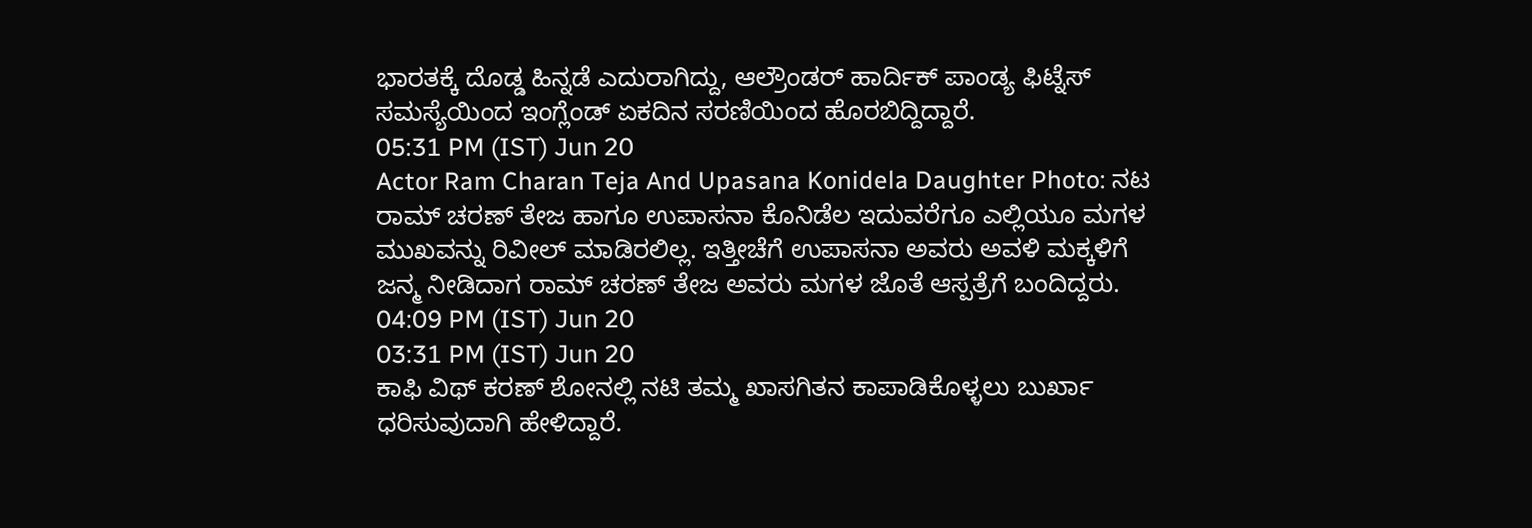ಭಾರತಕ್ಕೆ ದೊಡ್ಡ ಹಿನ್ನಡೆ ಎದುರಾಗಿದ್ದು, ಆಲ್ರೌಂಡರ್ ಹಾರ್ದಿಕ್ ಪಾಂಡ್ಯ ಫಿಟ್ನೆಸ್ ಸಮಸ್ಯೆಯಿಂದ ಇಂಗ್ಲೆಂಡ್ ಏಕದಿನ ಸರಣಿಯಿಂದ ಹೊರಬಿದ್ದಿದ್ದಾರೆ.
05:31 PM (IST) Jun 20
Actor Ram Charan Teja And Upasana Konidela Daughter Photo: ನಟ ರಾಮ್ ಚರಣ್ ತೇಜ ಹಾಗೂ ಉಪಾಸನಾ ಕೊನಿಡೆಲ ಇದುವರೆಗೂ ಎಲ್ಲಿಯೂ ಮಗಳ ಮುಖವನ್ನು ರಿವೀಲ್ ಮಾಡಿರಲಿಲ್ಲ. ಇತ್ತೀಚೆಗೆ ಉಪಾಸನಾ ಅವರು ಅವಳಿ ಮಕ್ಕಳಿಗೆ ಜನ್ಮ ನೀಡಿದಾಗ ರಾಮ್ ಚರಣ್ ತೇಜ ಅವರು ಮಗಳ ಜೊತೆ ಆಸ್ಪತ್ರೆಗೆ ಬಂದಿದ್ದರು.
04:09 PM (IST) Jun 20
03:31 PM (IST) Jun 20
ಕಾಫಿ ವಿಥ್ ಕರಣ್ ಶೋನಲ್ಲಿ ನಟಿ ತಮ್ಮ ಖಾಸಗಿತನ ಕಾಪಾಡಿಕೊಳ್ಳಲು ಬುರ್ಖಾ ಧರಿಸುವುದಾಗಿ ಹೇಳಿದ್ದಾರೆ.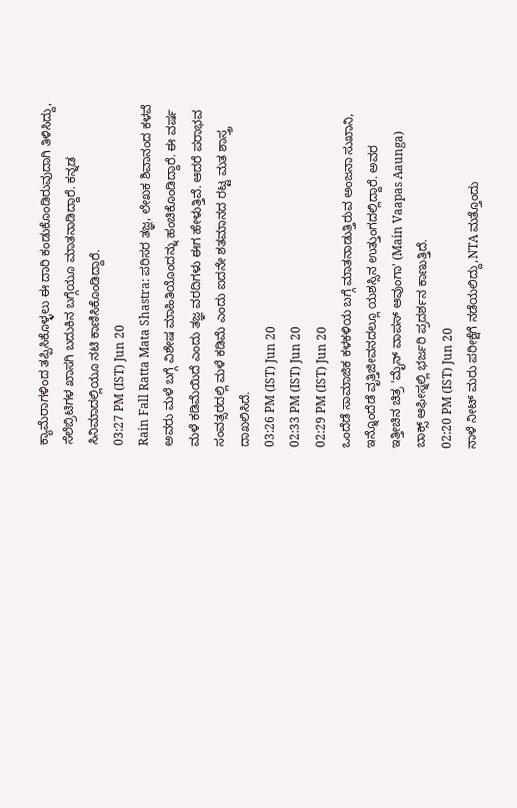ಕ್ಯಾಮೆರಾಗಳಿಂದ ತಪ್ಪಿಸಿಕೊಳ್ಳಲು ಈ ದಾರಿ ಕಂಡುಕೊಂಡಿರುವುದಾಗಿ ತಿಳಿಸಿದ್ದು, ಸೆಲೆಬ್ರಿಟಿಗಳ ಖಾಸಗಿ ಬದುಕಿನ ಬಗ್ಗೆಯೂ ಮಾತನಾಡಿದ್ದಾರೆ. ಕನ್ನಡ ಸಿನಿಮಾದಲ್ಲಿಯೂ ನಟಿ ಕಾಣಿಸಿಕೊಂಡಿದ್ದಾರೆ.
03:27 PM (IST) Jun 20
Rain Fall Ratta Mata Shastra: ಪರಿಸರ ತಜ್ಞ, ಲೇಖಕ ಶಿವಾನಂದ ಕಳವೆ ಅವರು ಮಳೆ ಬಗ್ಗೆ ವಿಶೇಷ ಮಾಹಿತಿಯೊಂದನ್ನು ಹಂಚಿಕೊಂಡಿದ್ದಾರೆ. ಈ ವರ್ಷ ಮಳೆ ಕಡಿಮೆಯಿದೆ ಎಂದು ತಜ್ಞ ವರದಿಗಳು ಈಗ ಹೇಳುತ್ತಿವೆ. ಆದರೆ ಪರಾಭವ ಸಂವತ್ಸರದಲ್ಲಿ ಮಳೆ ಕಡಿಮೆ ಎಂದು ಐದನೇ ಶತಮಾನದ ರಟ್ಟ ಮತ ಶಾಸ್ತ್ರ ದಾಖಲಿಸಿದೆ.
03:26 PM (IST) Jun 20
02:33 PM (IST) Jun 20
02:29 PM (IST) Jun 20
ಒಂದೆಡೆ ಸಾಮಾಜಿಕ ಕಳಕಳಿಯ ಬಗ್ಗೆ ಮಾತನಾಡುತ್ತಿರುವ ಅಂಜನಾ ಸುಖಾನಿ, ಇನ್ನೊಂದೆಡೆ ವೃತ್ತಿಜೀವನದಲ್ಲೂ ಯಶಸ್ಸಿನ ಉತ್ತುಂಗದಲ್ಲಿದ್ದಾರೆ. ಅವರ ಇತ್ತೀಚಿನ ಚಿತ್ರ 'ಮೈನ್ ವಾಪಸ್ ಆವುಂಗಾ' (Main Vaapas Aaunga) ಬಾಕ್ಸ್ ಆಫೀಸ್ನಲ್ಲಿ ಭರ್ಜರಿ ಪ್ರದರ್ಶನ ಕಾಣುತ್ತಿದೆ.
02:20 PM (IST) Jun 20
ನಾಳೆ ನೀಟ್ ಮರು ಪರೀಕ್ಷೆಗೆ ನಡೆಯಲಿದ್ದು,NTA ಮತ್ತೊಂದು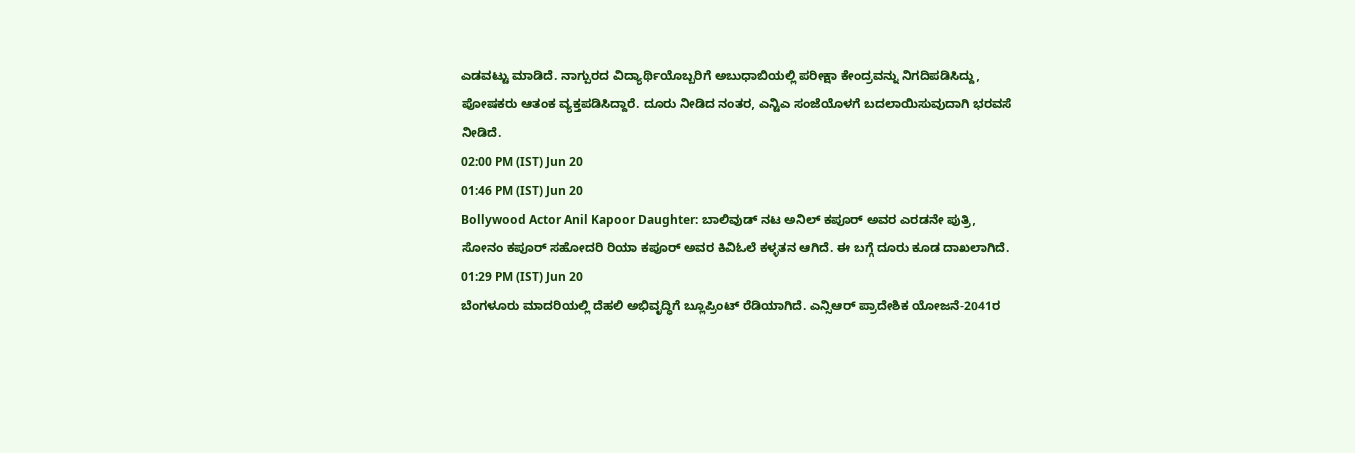ಎಡವಟ್ಟು ಮಾಡಿದೆ. ನಾಗ್ಪುರದ ವಿದ್ಯಾರ್ಥಿಯೊಬ್ಬರಿಗೆ ಅಬುಧಾಬಿಯಲ್ಲಿ ಪರೀಕ್ಷಾ ಕೇಂದ್ರವನ್ನು ನಿಗದಿಪಡಿಸಿದ್ದು, ಪೋಷಕರು ಆತಂಕ ವ್ಯಕ್ತಪಡಿಸಿದ್ದಾರೆ. ದೂರು ನೀಡಿದ ನಂತರ, ಎನ್ಟಿಎ ಸಂಜೆಯೊಳಗೆ ಬದಲಾಯಿಸುವುದಾಗಿ ಭರವಸೆ ನೀಡಿದೆ.
02:00 PM (IST) Jun 20
01:46 PM (IST) Jun 20
Bollywood Actor Anil Kapoor Daughter: ಬಾಲಿವುಡ್ ನಟ ಅನಿಲ್ ಕಪೂರ್ ಅವರ ಎರಡನೇ ಪುತ್ರಿ, ಸೋನಂ ಕಪೂರ್ ಸಹೋದರಿ ರಿಯಾ ಕಪೂರ್ ಅವರ ಕಿವಿಓಲೆ ಕಳ್ಳತನ ಆಗಿದೆ. ಈ ಬಗ್ಗೆ ದೂರು ಕೂಡ ದಾಖಲಾಗಿದೆ.
01:29 PM (IST) Jun 20
ಬೆಂಗಳೂರು ಮಾದರಿಯಲ್ಲಿ ದೆಹಲಿ ಅಭಿವೃದ್ಧಿಗೆ ಬ್ಲೂಪ್ರಿಂಟ್ ರೆಡಿಯಾಗಿದೆ. ಎನ್ಸಿಆರ್ ಪ್ರಾದೇಶಿಕ ಯೋಜನೆ-2041ರ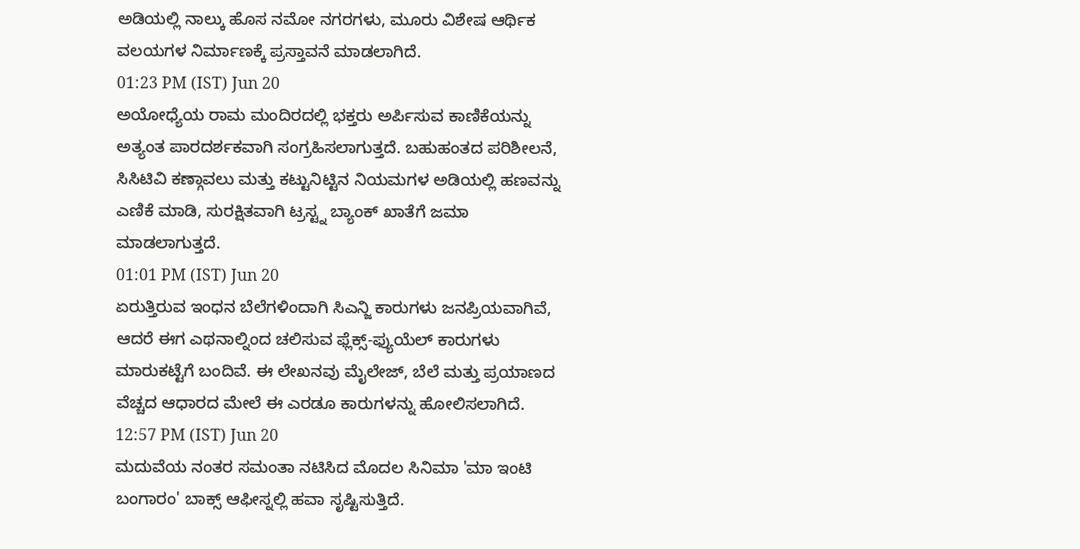ಅಡಿಯಲ್ಲಿ ನಾಲ್ಕು ಹೊಸ ನಮೋ ನಗರಗಳು, ಮೂರು ವಿಶೇಷ ಆರ್ಥಿಕ ವಲಯಗಳ ನಿರ್ಮಾಣಕ್ಕೆ ಪ್ರಸ್ತಾವನೆ ಮಾಡಲಾಗಿದೆ.
01:23 PM (IST) Jun 20
ಅಯೋಧ್ಯೆಯ ರಾಮ ಮಂದಿರದಲ್ಲಿ ಭಕ್ತರು ಅರ್ಪಿಸುವ ಕಾಣಿಕೆಯನ್ನು ಅತ್ಯಂತ ಪಾರದರ್ಶಕವಾಗಿ ಸಂಗ್ರಹಿಸಲಾಗುತ್ತದೆ. ಬಹುಹಂತದ ಪರಿಶೀಲನೆ, ಸಿಸಿಟಿವಿ ಕಣ್ಗಾವಲು ಮತ್ತು ಕಟ್ಟುನಿಟ್ಟಿನ ನಿಯಮಗಳ ಅಡಿಯಲ್ಲಿ ಹಣವನ್ನು ಎಣಿಕೆ ಮಾಡಿ, ಸುರಕ್ಷಿತವಾಗಿ ಟ್ರಸ್ಟ್ನ ಬ್ಯಾಂಕ್ ಖಾತೆಗೆ ಜಮಾ ಮಾಡಲಾಗುತ್ತದೆ.
01:01 PM (IST) Jun 20
ಏರುತ್ತಿರುವ ಇಂಧನ ಬೆಲೆಗಳಿಂದಾಗಿ ಸಿಎನ್ಜಿ ಕಾರುಗಳು ಜನಪ್ರಿಯವಾಗಿವೆ, ಆದರೆ ಈಗ ಎಥನಾಲ್ನಿಂದ ಚಲಿಸುವ ಫ್ಲೆಕ್ಸ್-ಫ್ಯುಯೆಲ್ ಕಾರುಗಳು ಮಾರುಕಟ್ಟೆಗೆ ಬಂದಿವೆ. ಈ ಲೇಖನವು ಮೈಲೇಜ್, ಬೆಲೆ ಮತ್ತು ಪ್ರಯಾಣದ ವೆಚ್ಚದ ಆಧಾರದ ಮೇಲೆ ಈ ಎರಡೂ ಕಾರುಗಳನ್ನು ಹೋಲಿಸಲಾಗಿದೆ.
12:57 PM (IST) Jun 20
ಮದುವೆಯ ನಂತರ ಸಮಂತಾ ನಟಿಸಿದ ಮೊದಲ ಸಿನಿಮಾ 'ಮಾ ಇಂಟಿ ಬಂಗಾರಂ' ಬಾಕ್ಸ್ ಆಫೀಸ್ನಲ್ಲಿ ಹವಾ ಸೃಷ್ಟಿಸುತ್ತಿದೆ.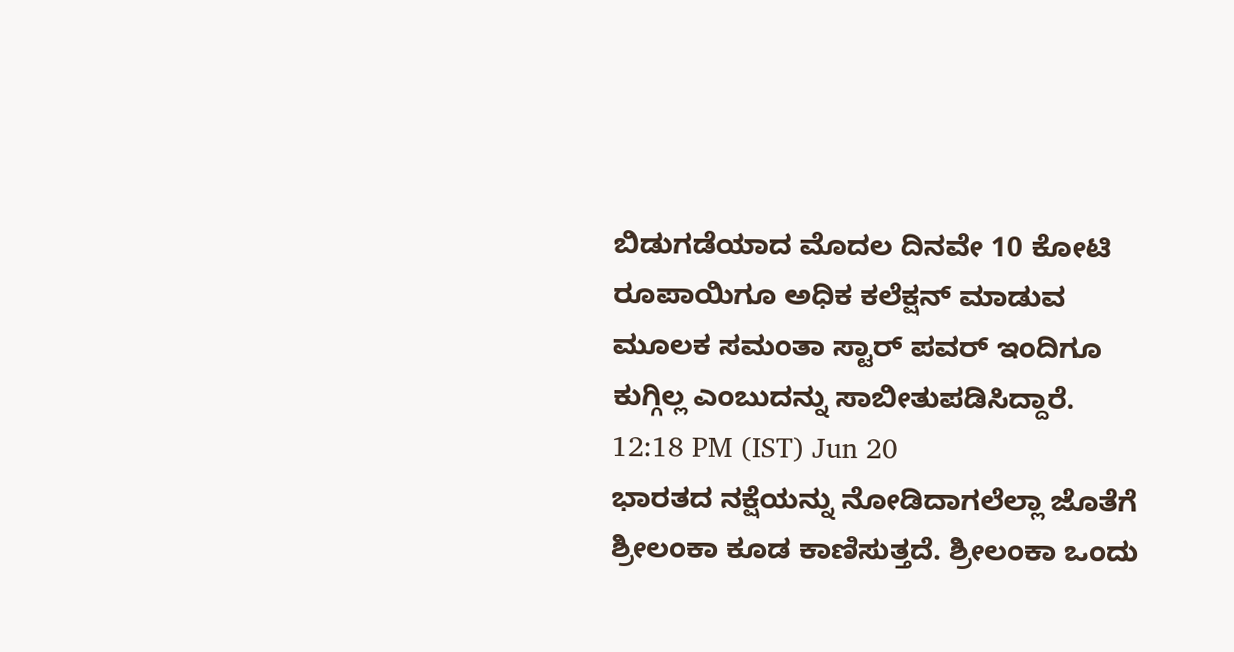ಬಿಡುಗಡೆಯಾದ ಮೊದಲ ದಿನವೇ 10 ಕೋಟಿ ರೂಪಾಯಿಗೂ ಅಧಿಕ ಕಲೆಕ್ಷನ್ ಮಾಡುವ ಮೂಲಕ ಸಮಂತಾ ಸ್ಟಾರ್ ಪವರ್ ಇಂದಿಗೂ ಕುಗ್ಗಿಲ್ಲ ಎಂಬುದನ್ನು ಸಾಬೀತುಪಡಿಸಿದ್ದಾರೆ.
12:18 PM (IST) Jun 20
ಭಾರತದ ನಕ್ಷೆಯನ್ನು ನೋಡಿದಾಗಲೆಲ್ಲಾ ಜೊತೆಗೆ ಶ್ರೀಲಂಕಾ ಕೂಡ ಕಾಣಿಸುತ್ತದೆ. ಶ್ರೀಲಂಕಾ ಒಂದು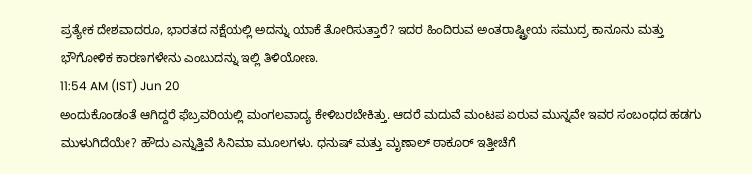ಪ್ರತ್ಯೇಕ ದೇಶವಾದರೂ, ಭಾರತದ ನಕ್ಷೆಯಲ್ಲಿ ಅದನ್ನು ಯಾಕೆ ತೋರಿಸುತ್ತಾರೆ? ಇದರ ಹಿಂದಿರುವ ಅಂತರಾಷ್ಟ್ರೀಯ ಸಮುದ್ರ ಕಾನೂನು ಮತ್ತು ಭೌಗೋಳಿಕ ಕಾರಣಗಳೇನು ಎಂಬುದನ್ನು ಇಲ್ಲಿ ತಿಳಿಯೋಣ.
11:54 AM (IST) Jun 20
ಅಂದುಕೊಂಡಂತೆ ಆಗಿದ್ದರೆ ಫೆಬ್ರವರಿಯಲ್ಲಿ ಮಂಗಲವಾದ್ಯ ಕೇಳಿಬರಬೇಕಿತ್ತು. ಆದರೆ ಮದುವೆ ಮಂಟಪ ಏರುವ ಮುನ್ನವೇ ಇವರ ಸಂಬಂಧದ ಹಡಗು ಮುಳುಗಿದೆಯೇ? ಹೌದು ಎನ್ನುತ್ತಿವೆ ಸಿನಿಮಾ ಮೂಲಗಳು. ಧನುಷ್ ಮತ್ತು ಮೃಣಾಲ್ ಠಾಕೂರ್ ಇತ್ತೀಚೆಗೆ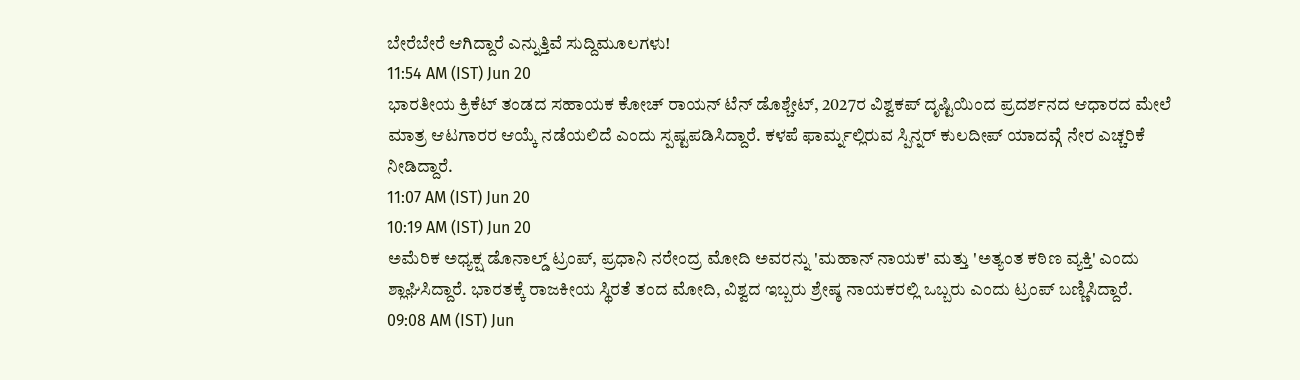ಬೇರೆಬೇರೆ ಆಗಿದ್ದಾರೆ ಎನ್ನುತ್ತಿವೆ ಸುದ್ದಿಮೂಲಗಳು!
11:54 AM (IST) Jun 20
ಭಾರತೀಯ ಕ್ರಿಕೆಟ್ ತಂಡದ ಸಹಾಯಕ ಕೋಚ್ ರಾಯನ್ ಟೆನ್ ಡೊಶ್ಚೇಟ್, 2027ರ ವಿಶ್ವಕಪ್ ದೃಷ್ಟಿಯಿಂದ ಪ್ರದರ್ಶನದ ಆಧಾರದ ಮೇಲೆ ಮಾತ್ರ ಆಟಗಾರರ ಆಯ್ಕೆ ನಡೆಯಲಿದೆ ಎಂದು ಸ್ಪಷ್ಟಪಡಿಸಿದ್ದಾರೆ. ಕಳಪೆ ಫಾರ್ಮ್ನಲ್ಲಿರುವ ಸ್ಪಿನ್ನರ್ ಕುಲದೀಪ್ ಯಾದವ್ಗೆ ನೇರ ಎಚ್ಚರಿಕೆ ನೀಡಿದ್ದಾರೆ.
11:07 AM (IST) Jun 20
10:19 AM (IST) Jun 20
ಅಮೆರಿಕ ಅಧ್ಯಕ್ಷ ಡೊನಾಲ್ಡ್ ಟ್ರಂಪ್, ಪ್ರಧಾನಿ ನರೇಂದ್ರ ಮೋದಿ ಅವರನ್ನು 'ಮಹಾನ್ ನಾಯಕ' ಮತ್ತು 'ಅತ್ಯಂತ ಕಠಿಣ ವ್ಯಕ್ತಿ' ಎಂದು ಶ್ಲಾಘಿಸಿದ್ದಾರೆ. ಭಾರತಕ್ಕೆ ರಾಜಕೀಯ ಸ್ಥಿರತೆ ತಂದ ಮೋದಿ, ವಿಶ್ವದ ಇಬ್ಬರು ಶ್ರೇಷ್ಠ ನಾಯಕರಲ್ಲಿ ಒಬ್ಬರು ಎಂದು ಟ್ರಂಪ್ ಬಣ್ಣಿಸಿದ್ದಾರೆ.
09:08 AM (IST) Jun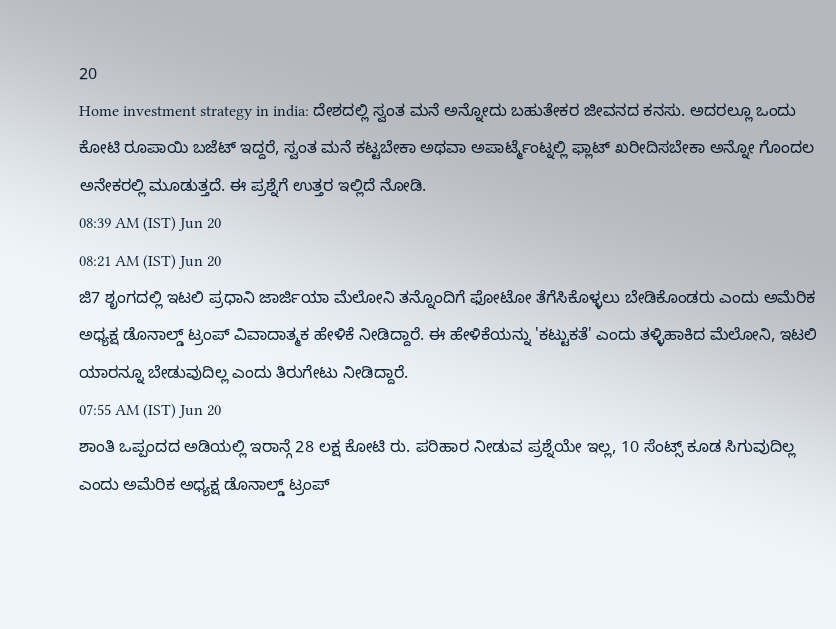20
Home investment strategy in india: ದೇಶದಲ್ಲಿ ಸ್ವಂತ ಮನೆ ಅನ್ನೋದು ಬಹುತೇಕರ ಜೀವನದ ಕನಸು. ಅದರಲ್ಲೂ ಒಂದು ಕೋಟಿ ರೂಪಾಯಿ ಬಜೆಟ್ ಇದ್ದರೆ, ಸ್ವಂತ ಮನೆ ಕಟ್ಟಬೇಕಾ ಅಥವಾ ಅಪಾರ್ಟ್ಮೆಂಟ್ನಲ್ಲಿ ಫ್ಲಾಟ್ ಖರೀದಿಸಬೇಕಾ ಅನ್ನೋ ಗೊಂದಲ ಅನೇಕರಲ್ಲಿ ಮೂಡುತ್ತದೆ. ಈ ಪ್ರಶ್ನೆಗೆ ಉತ್ತರ ಇಲ್ಲಿದೆ ನೋಡಿ.
08:39 AM (IST) Jun 20
08:21 AM (IST) Jun 20
ಜಿ7 ಶೃಂಗದಲ್ಲಿ ಇಟಲಿ ಪ್ರಧಾನಿ ಜಾರ್ಜಿಯಾ ಮೆಲೋನಿ ತನ್ನೊಂದಿಗೆ ಫೋಟೋ ತೆಗೆಸಿಕೊಳ್ಳಲು ಬೇಡಿಕೊಂಡರು ಎಂದು ಅಮೆರಿಕ ಅಧ್ಯಕ್ಷ ಡೊನಾಲ್ಡ್ ಟ್ರಂಪ್ ವಿವಾದಾತ್ಮಕ ಹೇಳಿಕೆ ನೀಡಿದ್ದಾರೆ. ಈ ಹೇಳಿಕೆಯನ್ನು 'ಕಟ್ಟುಕತೆ' ಎಂದು ತಳ್ಳಿಹಾಕಿದ ಮೆಲೋನಿ, ಇಟಲಿ ಯಾರನ್ನೂ ಬೇಡುವುದಿಲ್ಲ ಎಂದು ತಿರುಗೇಟು ನೀಡಿದ್ದಾರೆ.
07:55 AM (IST) Jun 20
ಶಾಂತಿ ಒಪ್ಪಂದದ ಅಡಿಯಲ್ಲಿ ಇರಾನ್ಗೆ 28 ಲಕ್ಷ ಕೋಟಿ ರು. ಪರಿಹಾರ ನೀಡುವ ಪ್ರಶ್ನೆಯೇ ಇಲ್ಲ, 10 ಸೆಂಟ್ಸ್ ಕೂಡ ಸಿಗುವುದಿಲ್ಲ ಎಂದು ಅಮೆರಿಕ ಅಧ್ಯಕ್ಷ ಡೊನಾಲ್ಡ್ ಟ್ರಂಪ್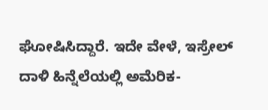ಘೋಷಿಸಿದ್ದಾರೆ. ಇದೇ ವೇಳೆ, ಇಸ್ರೇಲ್ ದಾಳಿ ಹಿನ್ನೆಲೆಯಲ್ಲಿ ಅಮೆರಿಕ-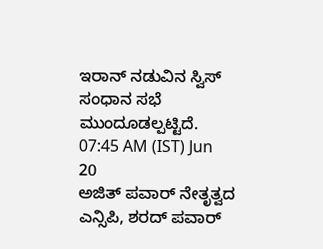ಇರಾನ್ ನಡುವಿನ ಸ್ವಿಸ್ ಸಂಧಾನ ಸಭೆ ಮುಂದೂಡಲ್ಪಟ್ಟಿದೆ.
07:45 AM (IST) Jun 20
ಅಜಿತ್ ಪವಾರ್ ನೇತೃತ್ವದ ಎನ್ಸಿಪಿ, ಶರದ್ ಪವಾರ್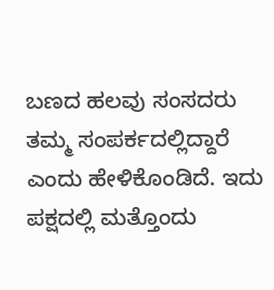ಬಣದ ಹಲವು ಸಂಸದರು ತಮ್ಮ ಸಂಪರ್ಕದಲ್ಲಿದ್ದಾರೆ ಎಂದು ಹೇಳಿಕೊಂಡಿದೆ. ಇದು ಪಕ್ಷದಲ್ಲಿ ಮತ್ತೊಂದು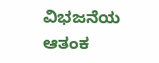ವಿಭಜನೆಯ ಆತಂಕ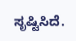ಸೃಷ್ಟಿಸಿದೆ.